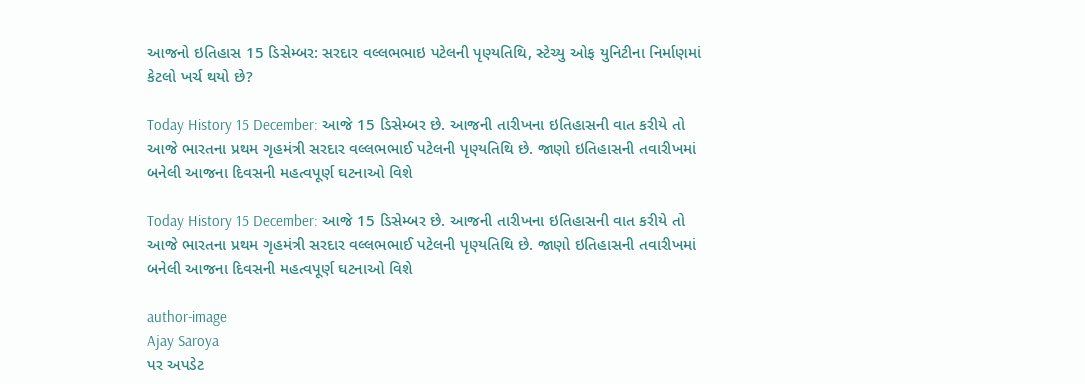આજનો ઇતિહાસ 15 ડિસેમ્બર: સરદાર વલ્લભભાઇ પટેલની પૃણ્યતિથિ, સ્ટેચ્યુ ઓફ યુનિટીના નિર્માણમાં કેટલો ખર્ચ થયો છે?

Today History 15 December: આજે 15 ડિસેમ્બર છે. આજની તારીખના ઇતિહાસની વાત કરીયે તો આજે ભારતના પ્રથમ ગૃહમંત્રી સરદાર વલ્લભભાઈ પટેલની પૃણ્યતિથિ છે. જાણો ઇતિહાસની તવારીખમાં બનેલી આજના દિવસની મહત્વપૂર્ણ ઘટનાઓ વિશે

Today History 15 December: આજે 15 ડિસેમ્બર છે. આજની તારીખના ઇતિહાસની વાત કરીયે તો આજે ભારતના પ્રથમ ગૃહમંત્રી સરદાર વલ્લભભાઈ પટેલની પૃણ્યતિથિ છે. જાણો ઇતિહાસની તવારીખમાં બનેલી આજના દિવસની મહત્વપૂર્ણ ઘટનાઓ વિશે

author-image
Ajay Saroya
પર અપડેટ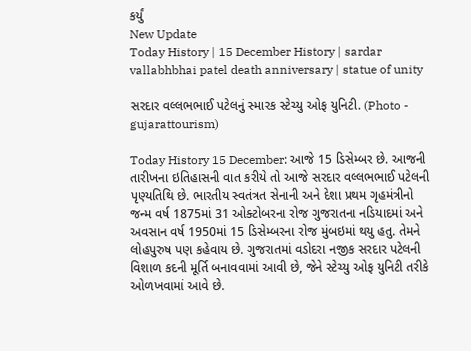કર્યું
New Update
Today History | 15 December History | sardar vallabhbhai patel death anniversary | statue of unity

સરદાર વલ્લભભાઈ પટેલનું સ્મારક સ્ટેચ્યુ ઓફ યુનિટી. (Photo - gujarattourism)

Today History 15 December: આજે 15 ડિસેમ્બર છે. આજની તારીખના ઇતિહાસની વાત કરીયે તો આજે સરદાર વલ્લભભાઈ પટેલની પૃણ્યતિથિ છે. ભારતીય સ્વતંત્રત સેનાની અને દેશા પ્રથમ ગૃહમંત્રીનો જન્મ વર્ષ 1875માં 31 ઓક્ટોબરના રોજ ગુજરાતના નડિયાદમાં અને અવસાન વર્ષ 1950માં 15 ડિસેમ્બરના રોજ મુંબઇમાં થયુ હતુ. તેમને લોહપુરુષ પણ કહેવાય છે. ગુજરાતમાં વડોદરા નજીક સરદાર પટેલની વિશાળ કદની મૂર્તિ બનાવવામાં આવી છે, જેને સ્ટેચ્યુ ઓફ યુનિટી તરીકે ઓળખવામાં આવે છે.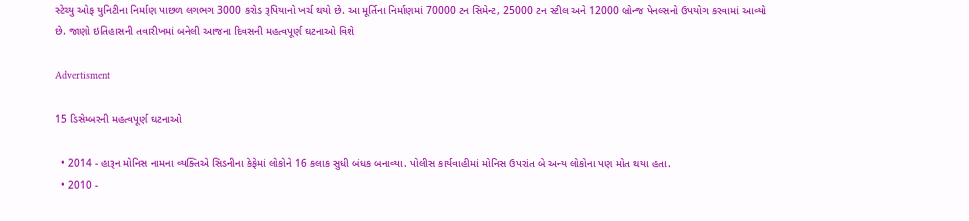સ્ટેચ્યુ ઓફ યુનિટીના નિર્માણ પાછળ લગભગ 3000 કરોડ રૂપિયાનો ખર્ચ થયો છે. આ મૂર્તિના નિર્માણમાં 70000 ટન સિમેન્ટ, 25000 ટન સ્ટીલ અને 12000 બ્રોન્જ પેનલ્સનો ઉપયોગ કરવામાં આવ્યો છે. જાણો ઇતિહાસની તવારીખમાં બનેલી આજના દિવસની મહત્વપૂર્ણ ઘટનાઓ વિશે

Advertisment

15 ડિસેમ્બરની મહત્વપૂર્ણ ઘટનાઓ

  • 2014 - હારૂન મોનિસ નામના વ્યક્તિએ સિડનીના કેફેમાં લોકોને 16 કલાક સુધી બંધક બનાવ્યા. પોલીસ કાર્યવાહીમાં મોનિસ ઉપરાંત બે અન્ય લોકોના પણ મોત થયા હતા.
  • 2010 -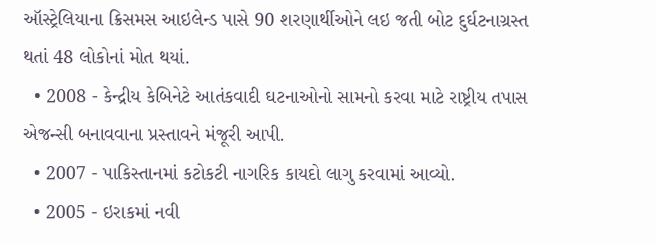ઑસ્ટ્રેલિયાના ક્રિસમસ આઇલેન્ડ પાસે 90 શરણાર્થીઓને લઇ જતી બોટ દુર્ઘટનાગ્રસ્ત થતાં 48 લોકોનાં મોત થયાં.
  • 2008 - કેન્દ્રીય કેબિનેટે આતંકવાદી ઘટનાઓનો સામનો કરવા માટે રાષ્ટ્રીય તપાસ એજન્સી બનાવવાના પ્રસ્તાવને મંજૂરી આપી.
  • 2007 - પાકિસ્તાનમાં કટોકટી નાગરિક કાયદો લાગુ કરવામાં આવ્યો.
  • 2005 - ઇરાકમાં નવી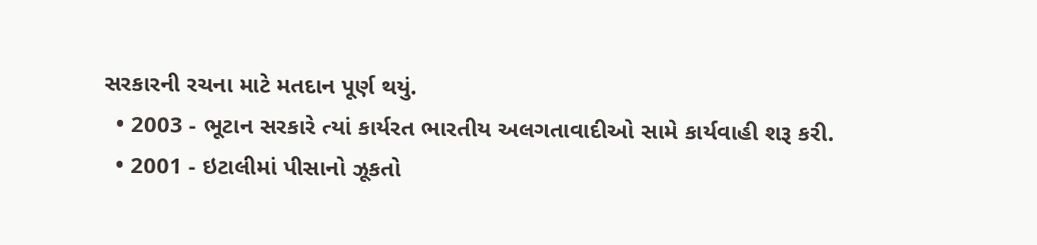સરકારની રચના માટે મતદાન પૂર્ણ થયું.
  • 2003 - ભૂટાન સરકારે ત્યાં કાર્યરત ભારતીય અલગતાવાદીઓ સામે કાર્યવાહી શરૂ કરી.
  • 2001 - ઇટાલીમાં પીસાનો ઝૂકતો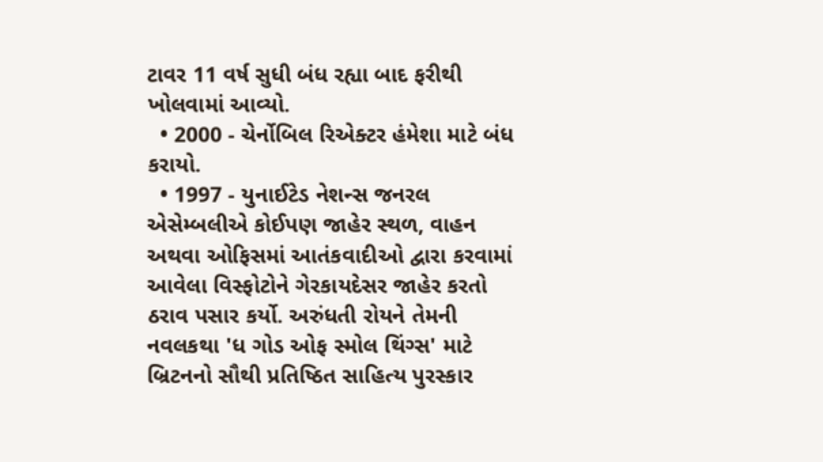ટાવર 11 વર્ષ સુધી બંધ રહ્યા બાદ ફરીથી ખોલવામાં આવ્યો.
  • 2000 - ચેર્નોબિલ રિએક્ટર હંમેશા માટે બંધ કરાયો.
  • 1997 - યુનાઈટેડ નેશન્સ જનરલ એસેમ્બલીએ કોઈપણ જાહેર સ્થળ, વાહન અથવા ઓફિસમાં આતંકવાદીઓ દ્વારા કરવામાં આવેલા વિસ્ફોટોને ગેરકાયદેસર જાહેર કરતો ઠરાવ પસાર કર્યો. અરુંધતી રોયને તેમની નવલકથા 'ધ ગોડ ઓફ સ્મોલ થિંગ્સ' માટે બ્રિટનનો સૌથી પ્રતિષ્ઠિત સાહિત્ય પુરસ્કાર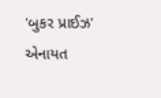'બુકર પ્રાઈઝ' એનાયત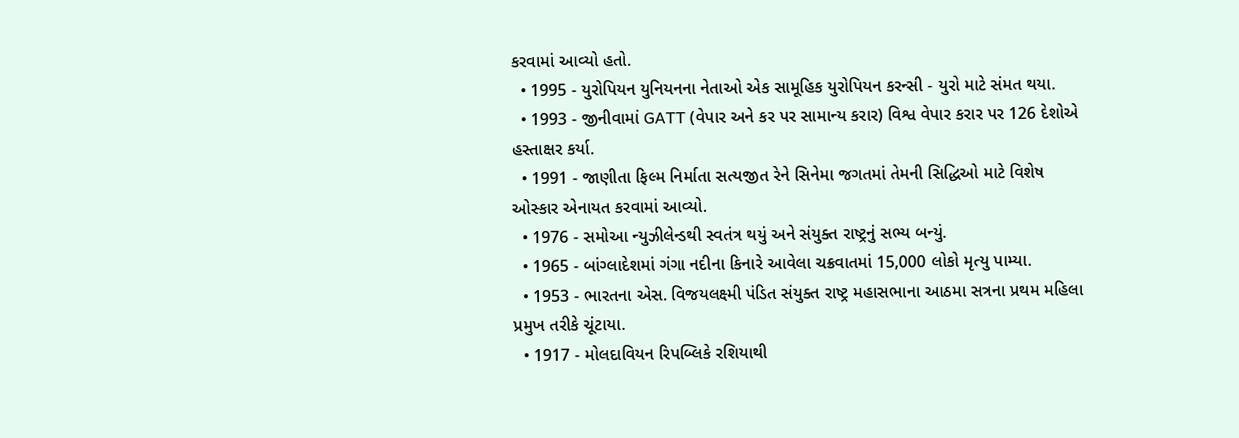કરવામાં આવ્યો હતો.
  • 1995 - યુરોપિયન યુનિયનના નેતાઓ એક સામૂહિક યુરોપિયન કરન્સી - યુરો માટે સંમત થયા.
  • 1993 - જીનીવામાં GATT (વેપાર અને કર પર સામાન્ય કરાર) વિશ્વ વેપાર કરાર પર 126 દેશોએ હસ્તાક્ષર કર્યા.
  • 1991 - જાણીતા ફિલ્મ નિર્માતા સત્યજીત રેને સિનેમા જગતમાં તેમની સિદ્ધિઓ માટે વિશેષ ઓસ્કાર એનાયત કરવામાં આવ્યો.
  • 1976 - સમોઆ ન્યુઝીલેન્ડથી સ્વતંત્ર થયું અને સંયુક્ત રાષ્ટ્રનું સભ્ય બન્યું.
  • 1965 - બાંગ્લાદેશમાં ગંગા નદીના કિનારે આવેલા ચક્રવાતમાં 15,000 લોકો મૃત્યુ પામ્યા.
  • 1953 - ભારતના એસ. વિજયલક્ષ્મી પંડિત સંયુક્ત રાષ્ટ્ર મહાસભાના આઠમા સત્રના પ્રથમ મહિલા પ્રમુખ તરીકે ચૂંટાયા.
  • 1917 - મોલદાવિયન રિપબ્લિકે રશિયાથી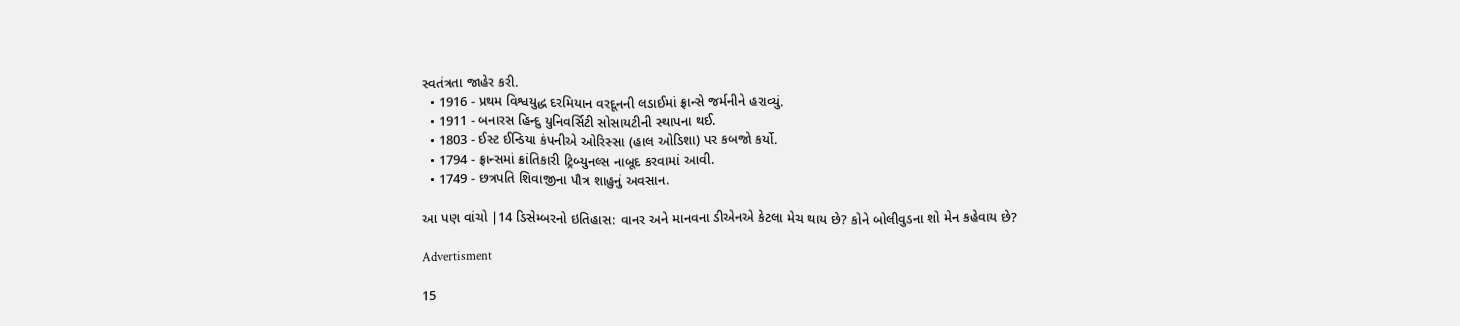સ્વતંત્રતા જાહેર કરી.
  • 1916 - પ્રથમ વિશ્વયુદ્ધ દરમિયાન વરદૂનની લડાઈમાં ફ્રાન્સે જર્મનીને હરાવ્યું.
  • 1911 - બનારસ હિન્દુ યુનિવર્સિટી સોસાયટીની સ્થાપના થઈ.
  • 1803 - ઈસ્ટ ઈન્ડિયા કંપનીએ ઓરિસ્સા (હાલ ઓડિશા) પર કબજો કર્યો.
  • 1794 - ફ્રાન્સમાં ક્રાંતિકારી ટ્રિબ્યુનલ્સ નાબૂદ કરવામાં આવી.
  • 1749 - છત્રપતિ શિવાજીના પૌત્ર શાહુનું અવસાન.

આ પણ વાંચો |14 ડિસેમ્બરનો ઇતિહાસ: વાનર અને માનવના ડીએનએ કેટલા મેચ થાય છે? કોને બોલીવુડના શો મેન કહેવાય છે?

Advertisment

15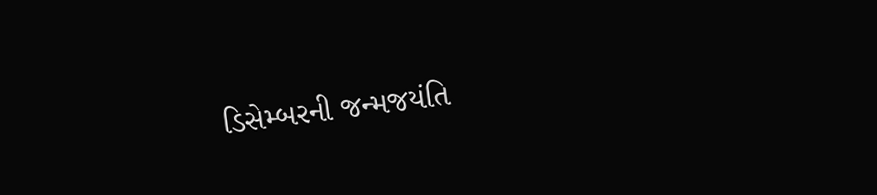ડિસેમ્બરની જન્મજયંતિ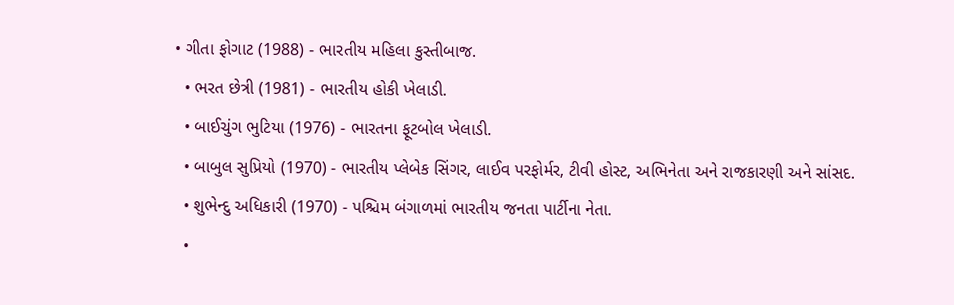• ગીતા ફોગાટ (1988) - ભારતીય મહિલા કુસ્તીબાજ.
  • ભરત છેત્રી (1981) - ભારતીય હોકી ખેલાડી.
  • બાઈચુંગ ભુટિયા (1976) - ભારતના ફૂટબોલ ખેલાડી.
  • બાબુલ સુપ્રિયો (1970) - ભારતીય પ્લેબેક સિંગર, લાઈવ પરફોર્મર, ટીવી હોસ્ટ, અભિનેતા અને રાજકારણી અને સાંસદ.
  • શુભેન્દુ અધિકારી (1970) - પશ્ચિમ બંગાળમાં ભારતીય જનતા પાર્ટીના નેતા.
  •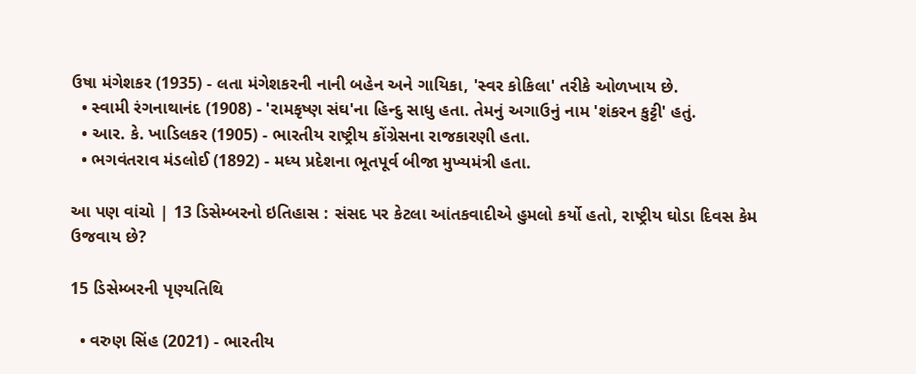ઉષા મંગેશકર (1935) - લતા મંગેશકરની નાની બહેન અને ગાયિકા, 'સ્વર કોકિલા' તરીકે ઓળખાય છે.
  • સ્વામી રંગનાથાનંદ (1908) - 'રામકૃષ્ણ સંઘ'ના હિન્દુ સાધુ હતા. તેમનું અગાઉનું નામ 'શંકરન કુટ્ટી' હતું.
  • આર. કે. ખાડિલકર (1905) - ભારતીય રાષ્ટ્રીય કોંગ્રેસના રાજકારણી હતા.
  • ભગવંતરાવ મંડલોઈ (1892) - મધ્ય પ્રદેશના ભૂતપૂર્વ બીજા મુખ્યમંત્રી હતા.

આ પણ વાંચો | 13 ડિસેમ્બરનો ઇતિહાસ : સંસદ પર કેટલા આંતકવાદીએ હુમલો કર્યો હતો, રાષ્ટ્રીય ઘોડા દિવસ કેમ ઉજવાય છે?

15 ડિસેમ્બરની પૃણ્યતિથિ

  • વરુણ સિંહ (2021) - ભારતીય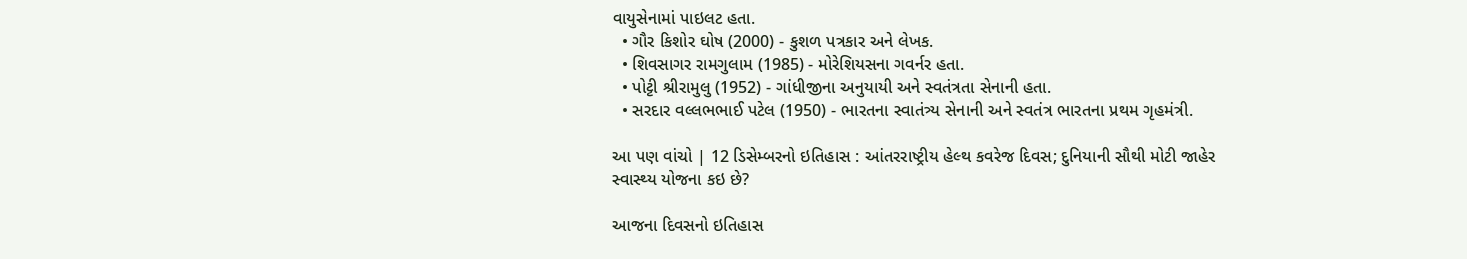વાયુસેનામાં પાઇલટ હતા.
  • ગૌર કિશોર ઘોષ (2000) - કુશળ પત્રકાર અને લેખક.
  • શિવસાગર રામગુલામ (1985) - મોરેશિયસના ગવર્નર હતા.
  • પોટ્ટી શ્રીરામુલુ (1952) - ગાંધીજીના અનુયાયી અને સ્વતંત્રતા સેનાની હતા.
  • સરદાર વલ્લભભાઈ પટેલ (1950) - ભારતના સ્વાતંત્ર્ય સેનાની અને સ્વતંત્ર ભારતના પ્રથમ ગૃહમંત્રી.

આ પણ વાંચો | 12 ડિસેમ્બરનો ઇતિહાસ : આંતરરાષ્ટ્રીય હેલ્થ કવરેજ દિવસ; દુનિયાની સૌથી મોટી જાહેર સ્વાસ્થ્ય યોજના કઇ છે?

આજના દિવસનો ઇતિહાસ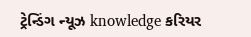ટ્રેન્ડિંગ ન્યૂઝ knowledge કરિયર